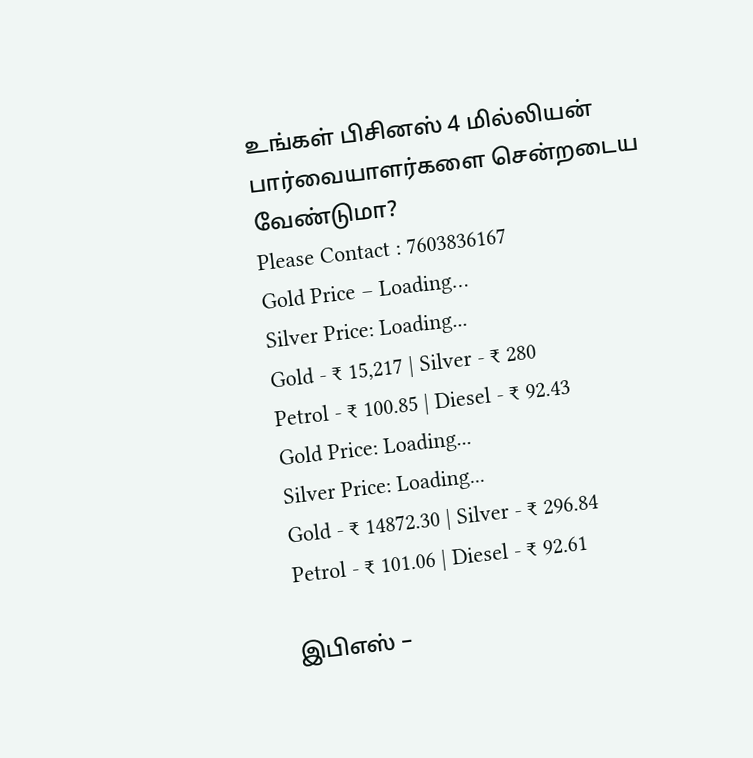உங்கள் பிசினஸ் 4 மில்லியன் பார்வையாளர்களை சென்றடைய வேண்டுமா?
Please Contact : 7603836167
Gold Price – Loading…
Silver Price: Loading...
Gold - ₹ 15,217 | Silver - ₹ 280
Petrol - ₹ 100.85 | Diesel - ₹ 92.43
Gold Price: Loading...
Silver Price: Loading...
Gold - ₹ 14872.30 | Silver - ₹ 296.84
Petrol - ₹ 101.06 | Diesel - ₹ 92.61

இபிஎஸ் –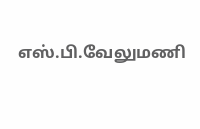எஸ்.பி.வேலுமணி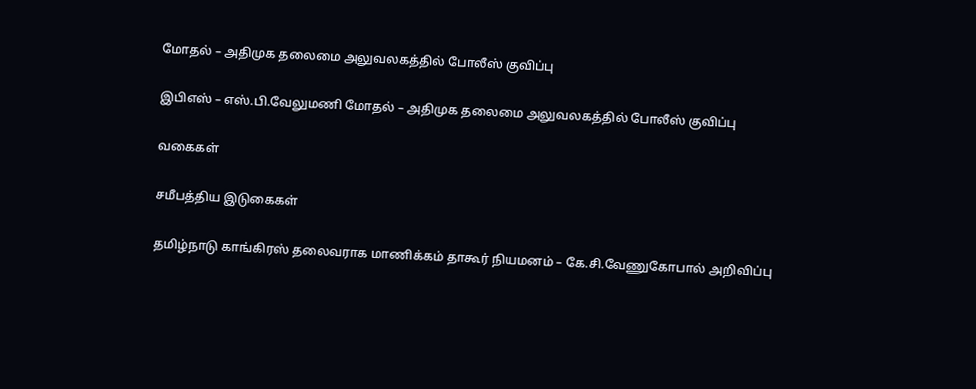மோதல் – அதிமுக தலைமை அலுவலகத்தில் போலீஸ் குவிப்பு

இபிஎஸ் – எஸ்.பி.வேலுமணி மோதல் – அதிமுக தலைமை அலுவலகத்தில் போலீஸ் குவிப்பு

வகைகள்

சமீபத்திய இடுகைகள்

தமிழ்நாடு காங்கிரஸ் தலைவராக மாணிக்கம் தாகூர் நியமனம் – கே.சி.வேணுகோபால் அறிவிப்பு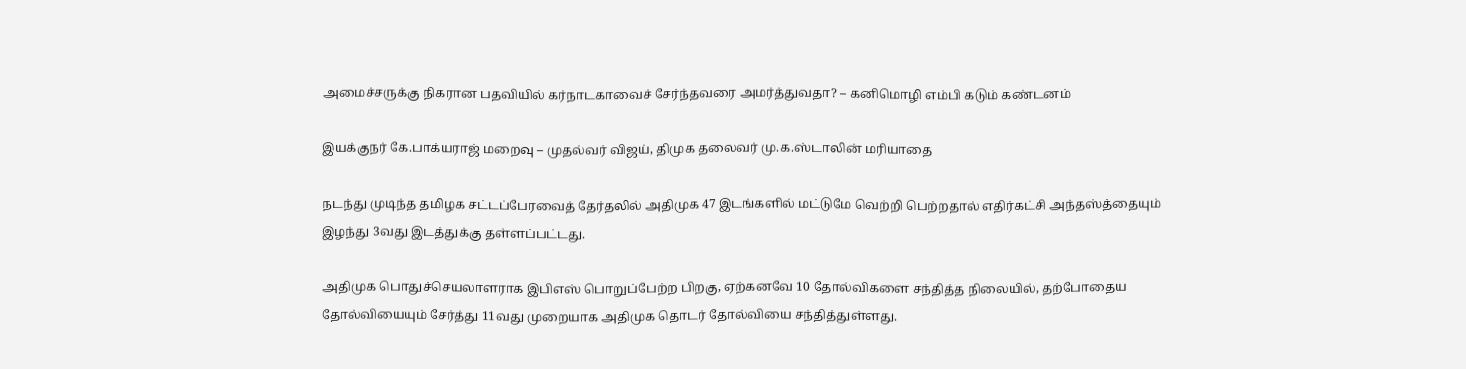அமைச்சருக்கு நிகரான பதவியில் கர்நாடகாவைச் சேர்ந்தவரை அமர்த்துவதா? – கனிமொழி எம்பி கடும் கண்டனம்

இயக்குநர் கே.பாக்யராஜ் மறைவு – முதல்வர் விஜய், திமுக தலைவர் மு.க.ஸ்டாலின் மரியாதை

நடந்து முடிந்த தமிழக சட்டப்பேரவைத் தேர்தலில் அதிமுக 47 இடங்களில் மட்டுமே வெற்றி பெற்றதால் எதிர்கட்சி அந்தஸ்த்தையும் இழந்து 3வது இடத்துக்கு தள்ளப்பட்டது.

அதிமுக பொதுச்செயலாளராக இபிஎஸ் பொறுப்பேற்ற பிறகு, ஏற்கனவே 10 தோல்விகளை சந்தித்த நிலையில், தற்போதைய தோல்வியையும் சேர்த்து 11வது முறையாக அதிமுக தொடர் தோல்வியை சந்தித்துள்ளது.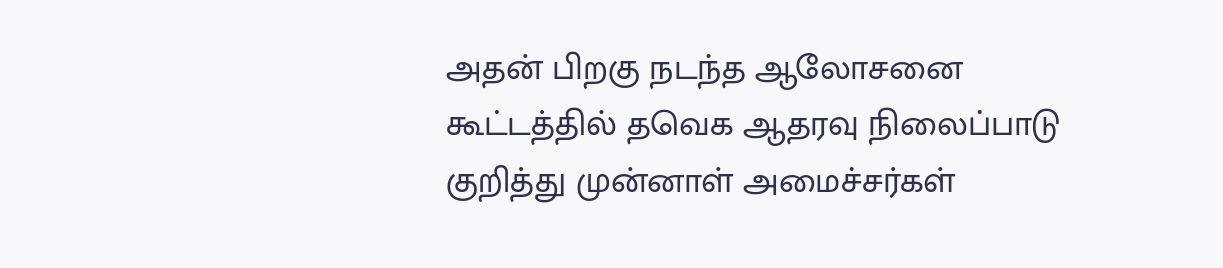அதன் பிறகு நடந்த ஆலோசனை கூட்டத்தில் தவெக ஆதரவு நிலைப்பாடு குறித்து முன்னாள் அமைச்சர்கள்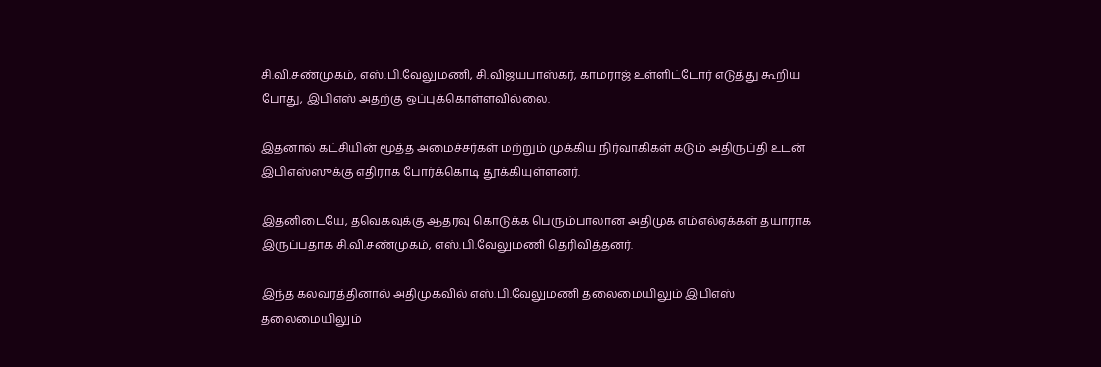சி.வி.சண்முகம், எஸ்.பி.வேலுமணி, சி.விஜயபாஸ்கர், காமராஜ் உள்ளிட்டோர் எடுத்து கூறிய போது, இபிஎஸ் அதற்கு ஒப்புக்கொள்ளவில்லை.

இதனால் கட்சியின் மூத்த அமைச்சர்கள் மற்றும் முக்கிய நிர்வாகிகள் கடும் அதிருப்தி உடன் இபிஎஸ்ஸுக்கு எதிராக போர்க்கொடி தூக்கியுள்ளனர்.

இதனிடையே, தவெகவுக்கு ஆதரவு கொடுக்க பெரும்பாலான அதிமுக எம்எல்ஏக்கள் தயாராக இருப்பதாக சி.வி.சண்முகம், எஸ்.பி.வேலுமணி தெரிவித்தனர்.

இந்த கலவரத்தினால் அதிமுகவில் எஸ்.பி.வேலுமணி தலைமையிலும் இபிஎஸ் தலைமையிலும்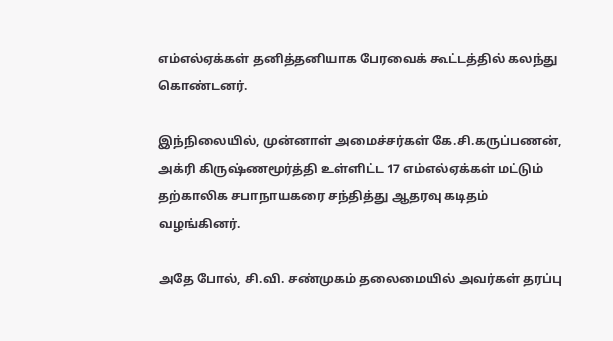எம்எல்ஏக்கள் தனித்தனியாக பேரவைக் கூட்டத்தில் கலந்து கொண்டனர்.

இந்நிலையில், முன்னாள் அமைச்சர்கள் கே.சி.கருப்பணன், அக்ரி கிருஷ்ணமூர்த்தி உள்ளிட்ட 17 எம்எல்ஏக்கள் மட்டும் தற்காலிக சபாநாயகரை சந்தித்து ஆதரவு கடிதம் வழங்கினர்.

அதே போல், சி.வி. சண்முகம் தலைமையில் அவர்கள் தரப்பு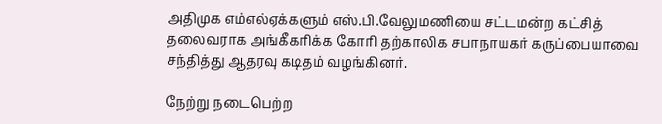அதிமுக எம்எல்ஏக்களும் எஸ்.பி.வேலுமணியை சட்டமன்ற கட்சித் தலைவராக அங்கீகரிக்க கோரி தற்காலிக சபாநாயகர் கருப்பையாவை சந்தித்து ஆதரவு கடிதம் வழங்கினர்.

நேற்று நடைபெற்ற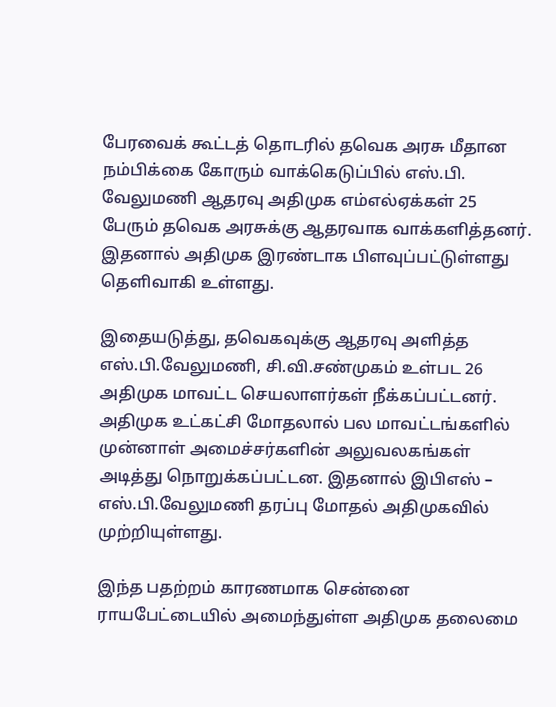பேரவைக் கூட்டத் தொடரில் தவெக அரசு மீதான நம்பிக்கை கோரும் வாக்கெடுப்பில் எஸ்.பி. வேலுமணி ஆதரவு அதிமுக எம்எல்ஏக்கள் 25 பேரும் தவெக அரசுக்கு ஆதரவாக வாக்களித்தனர். இதனால் அதிமுக இரண்டாக பிளவுப்பட்டுள்ளது தெளிவாகி உள்ளது.

இதையடுத்து, தவெகவுக்கு ஆதரவு அளித்த எஸ்.பி.வேலுமணி, சி.வி.சண்முகம் உள்பட 26 அதிமுக மாவட்ட செயலாளர்கள் நீக்கப்பட்டனர். அதிமுக உட்கட்சி மோதலால் பல மாவட்டங்களில் முன்னாள் அமைச்சர்களின் அலுவலகங்கள் அடித்து நொறுக்கப்பட்டன. இதனால் இபிஎஸ் – எஸ்.பி.வேலுமணி தரப்பு மோதல் அதிமுகவில் முற்றியுள்ளது.

இந்த பதற்றம் காரணமாக சென்னை ராயபேட்டையில் அமைந்துள்ள அதிமுக தலைமை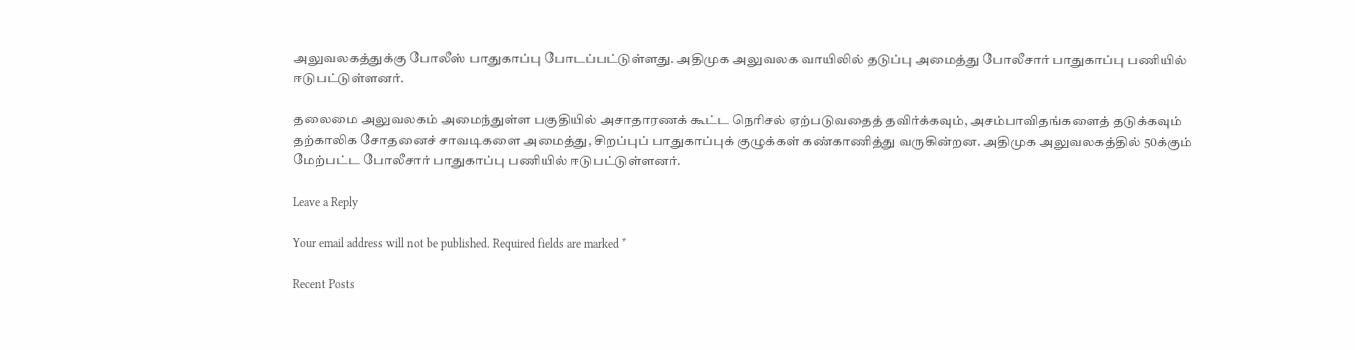அலுவலகத்துக்கு போலீஸ் பாதுகாப்பு போடப்பட்டுள்ளது. அதிமுக அலுவலக வாயிலில் தடுப்பு அமைத்து போலீசார் பாதுகாப்பு பணியில் ஈடுபட்டுள்ளனர்.

தலைமை அலுவலகம் அமைந்துள்ள பகுதியில் அசாதாரணக் கூட்ட நெரிசல் ஏற்படுவதைத் தவிர்க்கவும், அசம்பாவிதங்களைத் தடுக்கவும் தற்காலிக சோதனைச் சாவடிகளை அமைத்து, சிறப்புப் பாதுகாப்புக் குழுக்கள் கண்காணித்து வருகின்றன. அதிமுக அலுவலகத்தில் 50க்கும் மேற்பட்ட போலீசார் பாதுகாப்பு பணியில் ஈடுபட்டுள்ளனர்.

Leave a Reply

Your email address will not be published. Required fields are marked *

Recent Posts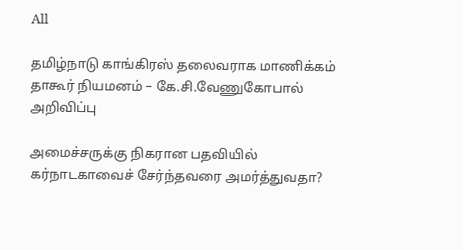All

தமிழ்நாடு காங்கிரஸ் தலைவராக மாணிக்கம் தாகூர் நியமனம் – கே.சி.வேணுகோபால் அறிவிப்பு

அமைச்சருக்கு நிகரான பதவியில் கர்நாடகாவைச் சேர்ந்தவரை அமர்த்துவதா?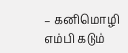– கனிமொழி எம்பி கடும்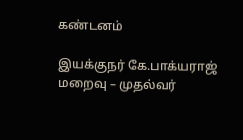கண்டனம்

இயக்குநர் கே.பாக்யராஜ் மறைவு – முதல்வர்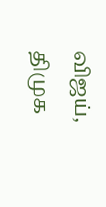விஜய், திமுக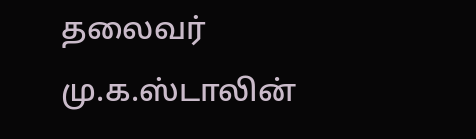தலைவர் மு.க.ஸ்டாலின்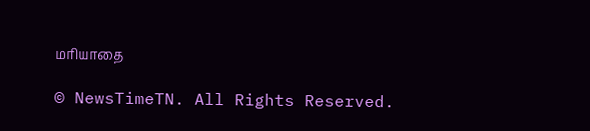மரியாதை

© NewsTimeTN. All Rights Reserved.